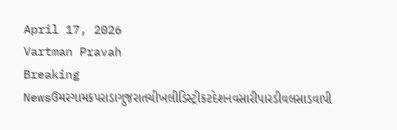April 17, 2026
Vartman Pravah
Breaking Newsઉમરગામકપરાડાગુજરાતચીખલીડિસ્ટ્રીકટદેશનવસારીપારડીવલસાડવાપી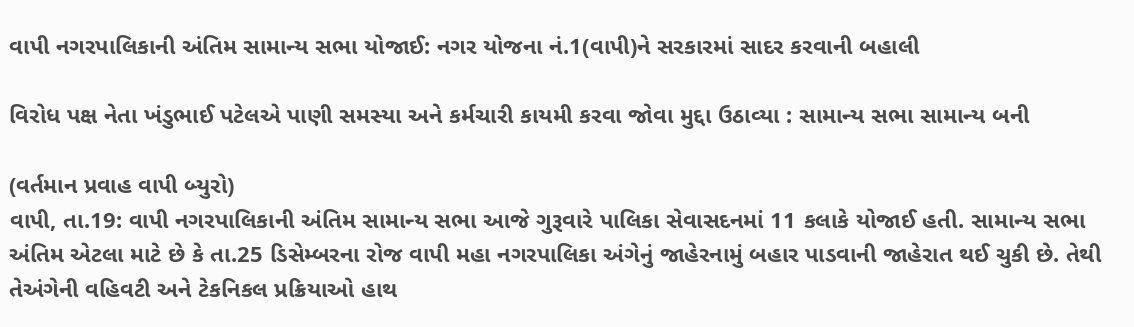વાપી નગરપાલિકાની અંતિમ સામાન્‍ય સભા યોજાઈ: નગર યોજના નં.1(વાપી)ને સરકારમાં સાદર કરવાની બહાલી

વિરોધ પક્ષ નેતા ખંડુભાઈ પટેલએ પાણી સમસ્‍યા અને કર્મચારી કાયમી કરવા જોવા મુદ્દા ઉઠાવ્‍યા : સામાન્‍ય સભા સામાન્‍ય બની

(વર્તમાન પ્રવાહ વાપી બ્‍યુરો)
વાપી, તા.19: વાપી નગરપાલિકાની અંતિમ સામાન્‍ય સભા આજે ગુરૂવારે પાલિકા સેવાસદનમાં 11 કલાકે યોજાઈ હતી. સામાન્‍ય સભા અંતિમ એટલા માટે છે કે તા.25 ડિસેમ્‍બરના રોજ વાપી મહા નગરપાલિકા અંગેનું જાહેરનામું બહાર પાડવાની જાહેરાત થઈ ચુકી છે. તેથી તેઅંગેની વહિવટી અને ટેકનિકલ પ્રક્રિયાઓ હાથ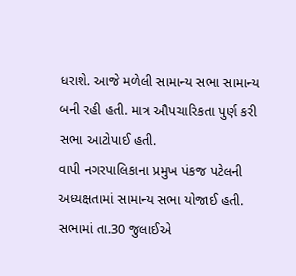ધરાશે. આજે મળેલી સામાન્‍ય સભા સામાન્‍ય બની રહી હતી. માત્ર ઔપચારિકતા પુર્ણ કરી સભા આટોપાઈ હતી.
વાપી નગરપાલિકાના પ્રમુખ પંકજ પટેલની અધ્‍યક્ષતામાં સામાન્‍ય સભા યોજાઈ હતી. સભામાં તા.30 જુલાઈએ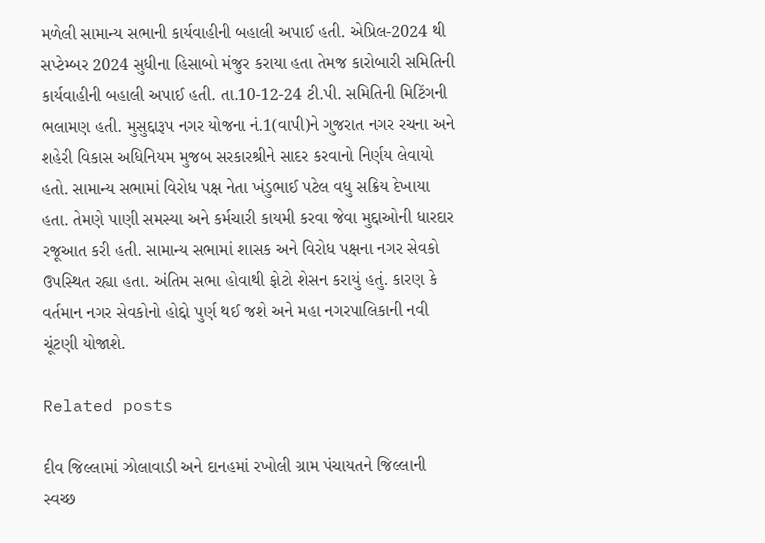મળેલી સામાન્‍ય સભાની કાર્યવાહીની બહાલી અપાઈ હતી. એપ્રિલ-2024 થી સપ્‍ટેમ્‍બર 2024 સુધીના હિસાબો મંજુર કરાયા હતા તેમજ કારોબારી સમિતિની કાર્યવાહીની બહાલી અપાઈ હતી. તા.10-12-24 ટી.પી. સમિતિની મિટિંગની ભલામણ હતી. મુસુદ્દારૂપ નગર યોજના નં.1(વાપી)ને ગુજરાત નગર રચના અને શહેરી વિકાસ અધિનિયમ મુજબ સરકારશ્રીને સાદર કરવાનો નિર્ણય લેવાયો હતો. સામાન્‍ય સભામાં વિરોધ પક્ષ નેતા ખંડુભાઈ પટેલ વધુ સક્રિય દેખાયા હતા. તેમણે પાણી સમસ્‍યા અને કર્મચારી કાયમી કરવા જેવા મુદ્દાઓની ધારદાર રજૂઆત કરી હતી. સામાન્‍ય સભામાં શાસક અને વિરોધ પક્ષના નગર સેવકો ઉપસ્‍થિત રહ્યા હતા. અંતિમ સભા હોવાથી ફોટો શેસન કરાયું હતું. કારણ કે વર્તમાન નગર સેવકોનો હોદ્દો પુર્ણ થઈ જશે અને મહા નગરપાલિકાની નવી ચૂંટણી યોજાશે.

Related posts

દીવ જિલ્લામાં ઝોલાવાડી અને દાનહમાં રખોલી ગ્રામ પંચાયતને જિલ્લાની સ્‍વચ્‍છ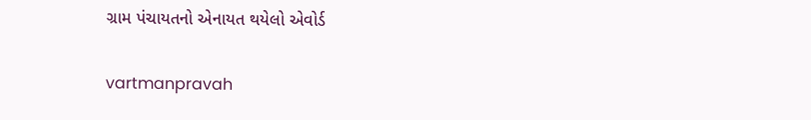ગ્રામ પંચાયતનો એનાયત થયેલો એવોર્ડ

vartmanpravah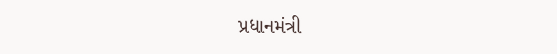પ્રધાનમંત્રી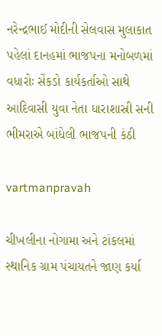નરેન્‍દ્રભાઈ મોદીની સેલવાસ મુલાકાત પહેલાં દાનહમાં ભાજપના મનોબળમાં વધારોઃ સેંકડો કાર્યકર્તાઓ સાથે આદિવાસી યુવા નેતા ધારાશાસ્રી સની ભીમરાએ બાંધેલી ભાજપની કંઠી

vartmanpravah

ચીખલીના નોગામા અને ટાંકલમાં સ્‍થાનિક ગ્રામ પંચાયતને જાણ કર્યા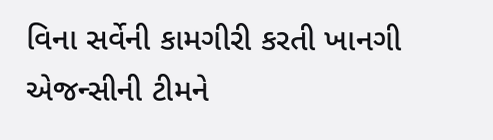વિના સર્વેની કામગીરી કરતી ખાનગી એજન્‍સીની ટીમને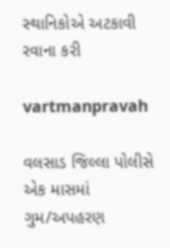સ્‍થાનિકોએ અટકાવી રવાના કરી

vartmanpravah

વલસાડ જિલ્લા પોલીસે એક માસમાં ગુમ/અપહરણ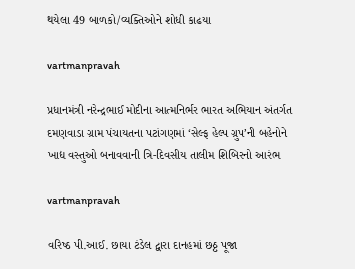થયેલા 49 બાળકો/વ્‍યક્‍તિઓને શોધી કાઢયા

vartmanpravah

પ્રધાનમંત્રી નરેન્‍દ્રભાઈ મોદીના આત્‍મનિર્ભર ભારત અભિયાન અંતર્ગત દમણવાડા ગ્રામ પંચાયતના પટાંગણમાં ‘સેલ્‍ફ હેલ્‍પ ગ્રુપ’ની બહેનોને ખાદ્ય વસ્‍તુઓ બનાવવાની ત્રિ-દિવસીય તાલીમ શિબિરનો આરંભ

vartmanpravah

વરિષ્‍ઠ પી.આઈ. છાયા ટંડેલ દ્વારા દાનહમાં છઠ્ઠ પૂજા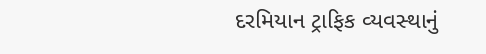દરમિયાન ટ્રાફિક વ્‍યવસ્‍થાનું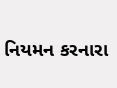નિયમન કરનારા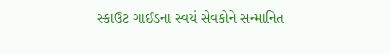સ્‍કાઉટ ગાઈડના સ્‍વયં સેવકોને સન્‍માનિત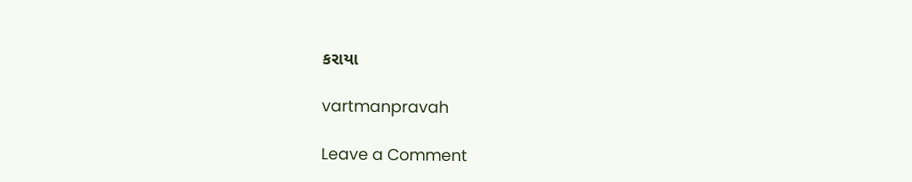કરાયા

vartmanpravah

Leave a Comment